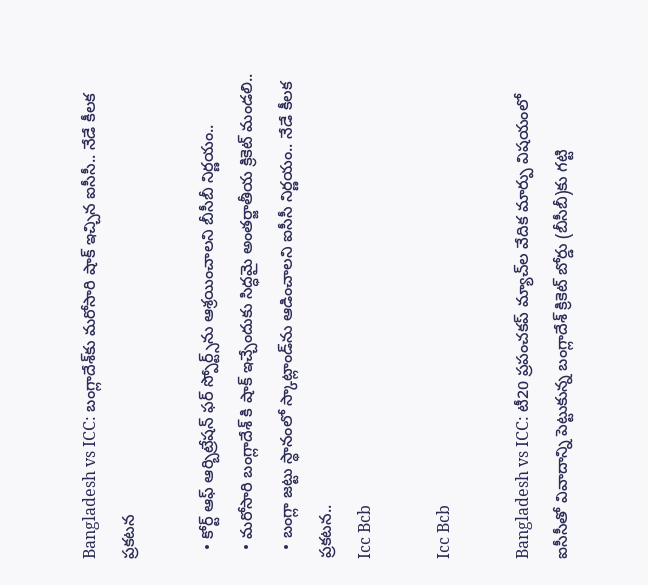Bangladesh vs ICC: బంగ్లాదేశ్‌కు మరోసారి షాక్ ఇచ్చిన ఐసీసీ.. నేడే కీలక ప్రకటన

  • కోర్ట్‌ ఆఫ్‌ ఆర్బిట్రేషన్‌ ఫర్‌ స్పోర్ట్స్‌ను ఆశ్రయించాలని బీసీబీ నిర్ణయం..
  • మరోసారి బంగ్లాదేశ్ కి షాక్ ఇచ్చేందుకు సిద్ధమై అంతర్జాతీయ క్రికెట్‌ మండలి..
  • బంగ్లా జట్టు స్థానంలో స్కాట్లాండ్‌ను ఆడించాలని ఐసీసీ నిర్ణయం.. నేడే కీలక ప్రకటన..
Icc Bcb

Icc Bcb

Bangladesh vs ICC: టీ20 ప్రపంచకప్‌ మ్యాచ్‌ల వేదిక మార్పు విషయంలో ఐసీసీతో వివాదాన్ని పెట్టుకున్న బంగ్లాదేశ్‌ క్రికెట్‌ బోర్డు (బీసీబీ)కు గట్టి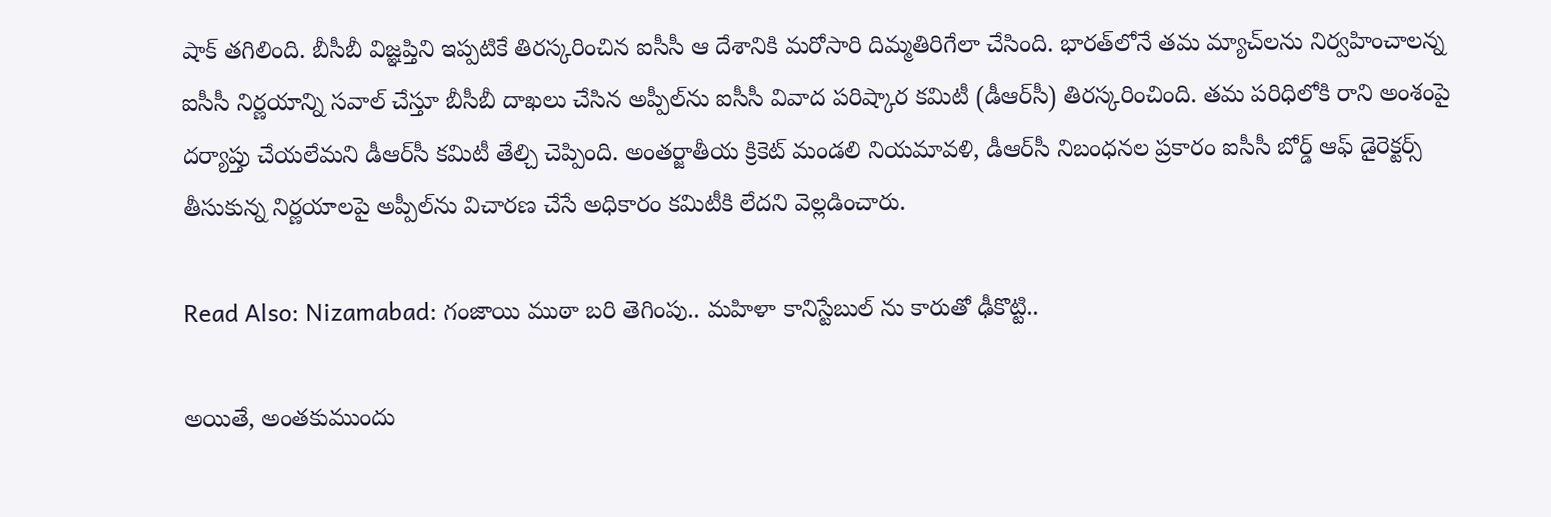షాక్ తగిలింది. బీసీబీ విజ్ఞప్తిని ఇప్పటికే తిరస్కరించిన ఐసీసీ ఆ దేశానికి మరోసారి దిమ్మతిరిగేలా చేసింది. భారత్‌లోనే తమ మ్యాచ్‌లను నిర్వహించాలన్న ఐసీసీ నిర్ణయాన్ని సవాల్‌ చేస్తూ బీసీబీ దాఖలు చేసిన అప్పీల్‌ను ఐసీసీ వివాద పరిష్కార కమిటీ (డీఆర్‌సీ) తిరస్కరించింది. తమ పరిధిలోకి రాని అంశంపై దర్యాప్తు చేయలేమని డీఆర్‌సీ కమిటీ తేల్చి చెప్పింది. అంతర్జాతీయ క్రికెట్‌ మండలి నియమావళి, డీఆర్‌సీ నిబంధనల ప్రకారం ఐసీసీ బోర్డ్‌ ఆఫ్‌ డైరెక్టర్స్‌ తీసుకున్న నిర్ణయాలపై అప్పీల్‌ను విచారణ చేసే అధికారం కమిటీకి లేదని వెల్లడించారు.

Read Also: Nizamabad: గంజాయి ముఠా బరి తెగింపు.. మహిళా కానిస్టేబుల్ ను కారుతో ఢీకొట్టి..

అయితే, అంతకుముందు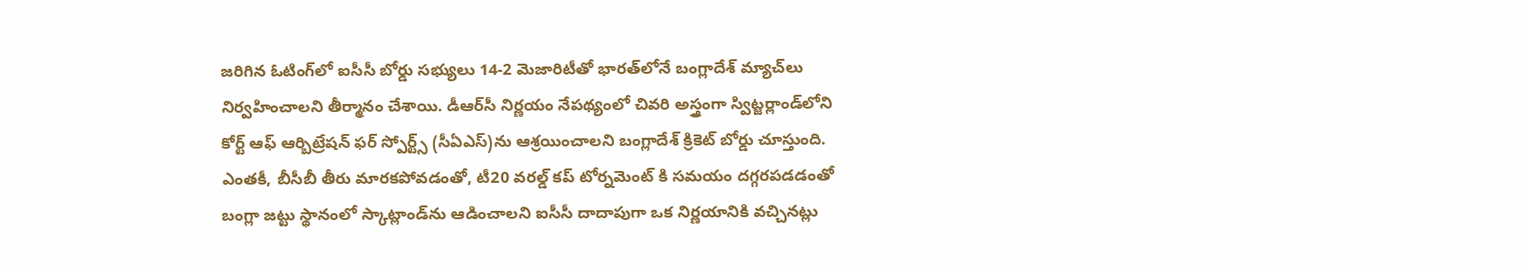జరిగిన ఓటింగ్‌లో ఐసీసీ బోర్డు సభ్యులు 14-2 మెజారిటీతో భారత్‌లోనే బంగ్లాదేశ్ మ్యాచ్‌లు నిర్వహించాలని తీర్మానం చేశాయి. డీఆర్‌సీ నిర్ణయం నేపథ్యంలో చివరి అస్త్రంగా స్విట్జర్లాండ్‌లోని కోర్ట్‌ ఆఫ్‌ ఆర్బిట్రేషన్‌ ఫర్‌ స్పోర్ట్స్‌ (సీఏఎస్‌)ను ఆశ్రయించాలని బంగ్లాదేశ్ క్రికెట్ బోర్డు చూస్తుంది. ఎంతకీ, బీసీబీ తీరు మారకపోవడంతో, టీ20 వరల్డ్ కప్ టోర్నమెంట్ కి సమయం దగ్గరపడడంతో బంగ్లా జట్టు స్థానంలో స్కాట్లాండ్‌ను ఆడించాలని ఐసీసీ దాదాపుగా ఒక నిర్ణయానికి వచ్చినట్లు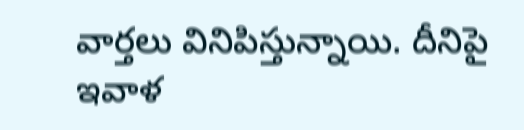వార్తలు వినిపిస్తున్నాయి. దీనిపై ఇవాళ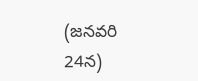(జనవరి 24న)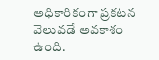అధికారికంగా ప్రకటన వెలువడే అవకాశం ఉంది.